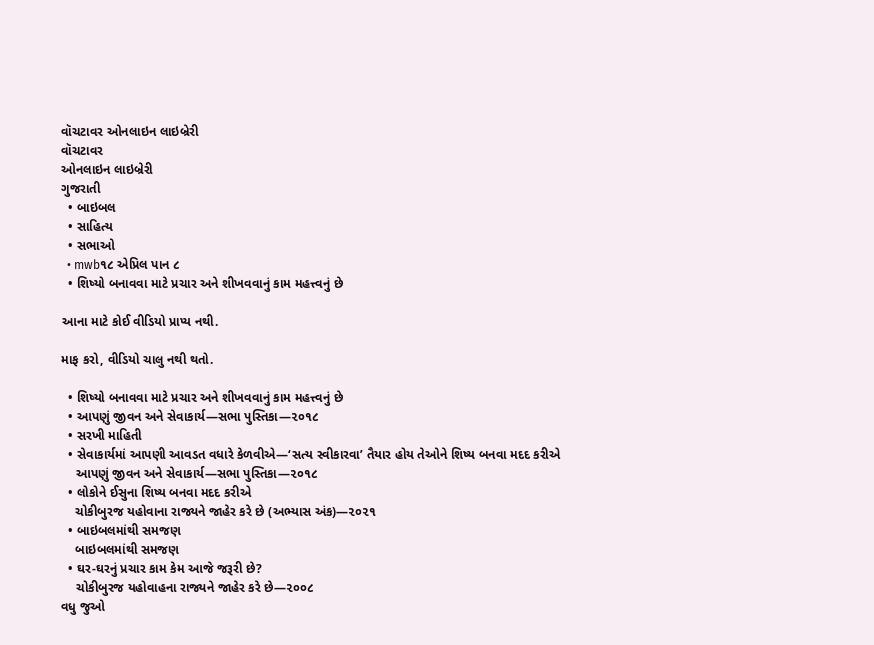વૉચટાવર ઓનલાઇન લાઇબ્રેરી
વૉચટાવર
ઓનલાઇન લાઇબ્રેરી
ગુજરાતી
  • બાઇબલ
  • સાહિત્ય
  • સભાઓ
  • mwb૧૮ એપ્રિલ પાન ૮
  • શિષ્યો બનાવવા માટે પ્રચાર અને શીખવવાનું કામ મહત્ત્વનું છે

આના માટે કોઈ વીડિયો પ્રાપ્ય નથી.

માફ કરો, વીડિયો ચાલુ નથી થતો.

  • શિષ્યો બનાવવા માટે પ્રચાર અને શીખવવાનું કામ મહત્ત્વનું છે
  • આપણું જીવન અને સેવાકાર્ય—સભા પુસ્તિકા—૨૦૧૮
  • સરખી માહિતી
  • સેવાકાર્યમાં આપણી આવડત વધારે કેળવીએ—‘સત્ય સ્વીકારવા’ તૈયાર હોય તેઓને શિષ્ય બનવા મદદ કરીએ
    આપણું જીવન અને સેવાકાર્ય—સભા પુસ્તિકા—૨૦૧૮
  • લોકોને ઈસુના શિષ્ય બનવા મદદ કરીએ
    ચોકીબુરજ યહોવાના રાજ્યને જાહેર કરે છે (અભ્યાસ અંક)—૨૦૨૧
  • બાઇબલમાંથી સમજણ
    બાઇબલમાંથી સમજણ
  • ઘર-ઘરનું પ્રચાર કામ કેમ આજે જરૂરી છે?
    ચોકીબુરજ યહોવાહના રાજ્યને જાહેર કરે છે—૨૦૦૮
વધુ જુઓ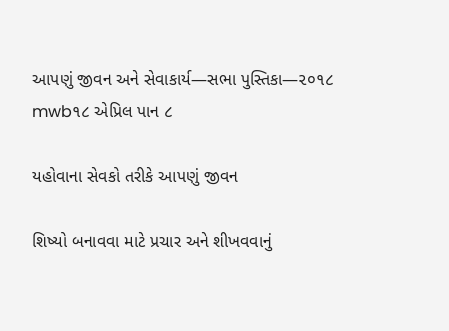આપણું જીવન અને સેવાકાર્ય—સભા પુસ્તિકા—૨૦૧૮
mwb૧૮ એપ્રિલ પાન ૮

યહોવાના સેવકો તરીકે આપણું જીવન

શિષ્યો બનાવવા માટે પ્રચાર અને શીખવવાનું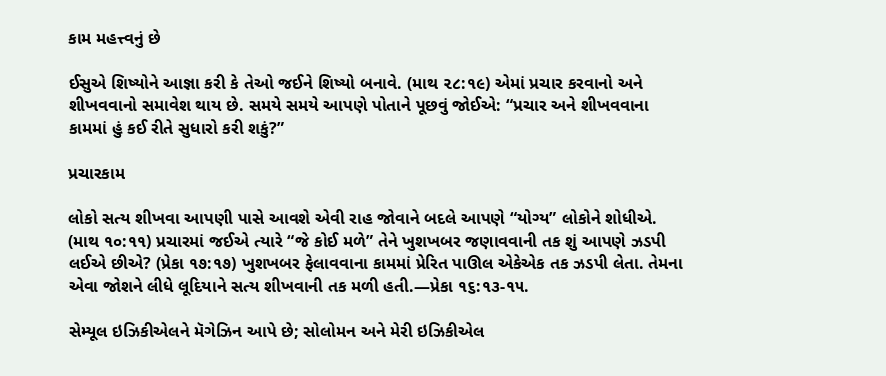કામ મહત્ત્વનું છે

ઈસુએ શિષ્યોને આજ્ઞા કરી કે તેઓ જઈને શિષ્યો બનાવે. (માથ ૨૮:૧૯) એમાં પ્રચાર કરવાનો અને શીખવવાનો સમાવેશ થાય છે. સમયે સમયે આપણે પોતાને પૂછવું જોઈએ: “પ્રચાર અને શીખવવાના કામમાં હું કઈ રીતે સુધારો કરી શકું?”

પ્રચારકામ

લોકો સત્ય શીખવા આપણી પાસે આવશે એવી રાહ જોવાને બદલે આપણે “યોગ્ય” લોકોને શોધીએ. (માથ ૧૦:૧૧) પ્રચારમાં જઈએ ત્યારે “જે કોઈ મળે” તેને ખુશખબર જણાવવાની તક શું આપણે ઝડપી લઈએ છીએ? (પ્રેકા ૧૭:૧૭) ખુશખબર ફેલાવવાના કામમાં પ્રેરિત પાઊલ એકેએક તક ઝડપી લેતા. તેમના એવા જોશને લીધે લૂદિયાને સત્ય શીખવાની તક મળી હતી.—પ્રેકા ૧૬:૧૩-૧૫.

સેમ્યૂલ ઇઝિકીએલને મૅગેઝિન આપે છે; સોલોમન અને મેરી ઇઝિકીએલ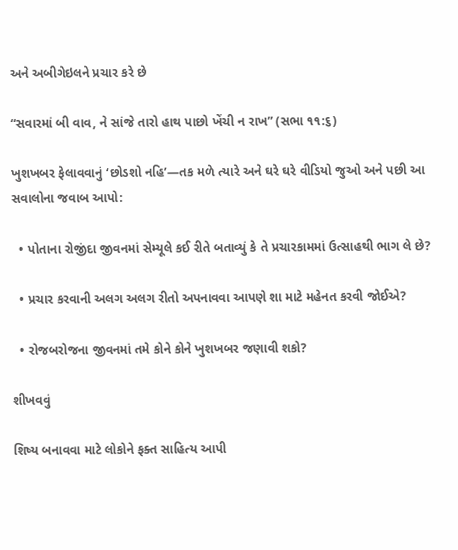અને અબીગેઇલને પ્રચાર કરે છે

“સવારમાં બી વાવ, ને સાંજે તારો હાથ પાછો ખેંચી ન રાખ” (સભા ૧૧:૬)

ખુશખબર ફેલાવવાનું ‘છોડશો નહિ’—તક મળે ત્યારે અને ઘરે ઘરે વીડિયો જુઓ અને પછી આ સવાલોના જવાબ આપો:

  • પોતાના રોજીંદા જીવનમાં સેમ્યૂલે કઈ રીતે બતાવ્યું કે તે પ્રચારકામમાં ઉત્સાહથી ભાગ લે છે?

  • પ્રચાર કરવાની અલગ અલગ રીતો અપનાવવા આપણે શા માટે મહેનત કરવી જોઈએ?

  • રોજબરોજના જીવનમાં તમે કોને કોને ખુશખબર જણાવી શકો?

શીખવવું

શિષ્ય બનાવવા માટે લોકોને ફક્ત સાહિત્ય આપી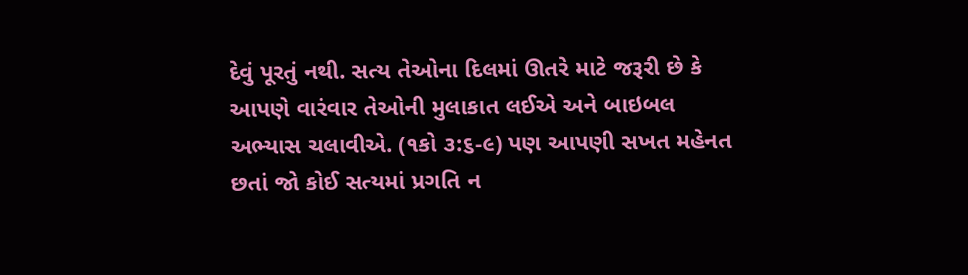દેવું પૂરતું નથી. સત્ય તેઓના દિલમાં ઊતરે માટે જરૂરી છે કે આપણે વારંવાર તેઓની મુલાકાત લઈએ અને બાઇબલ અભ્યાસ ચલાવીએ. (૧કો ૩:૬-૯) પણ આપણી સખત મહેનત છતાં જો કોઈ સત્યમાં પ્રગતિ ન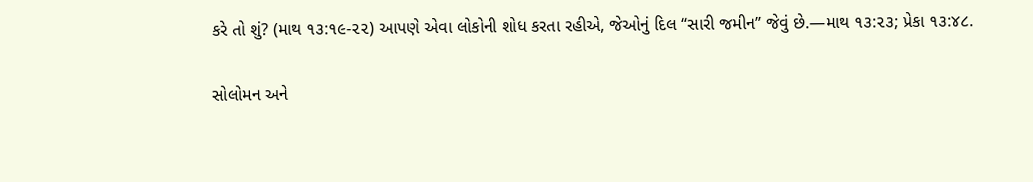કરે તો શું? (માથ ૧૩:૧૯-૨૨) આપણે એવા લોકોની શોધ કરતા રહીએ, જેઓનું દિલ “સારી જમીન” જેવું છે.—માથ ૧૩:૨૩; પ્રેકા ૧૩:૪૮.

સોલોમન અને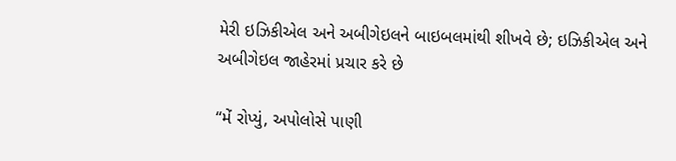મેરી ઇઝિકીએલ અને અબીગેઇલને બાઇબલમાંથી શીખવે છે; ઇઝિકીએલ અને અબીગેઇલ જાહેરમાં પ્રચાર કરે છે

“મેં રોપ્યું, અપોલોસે પાણી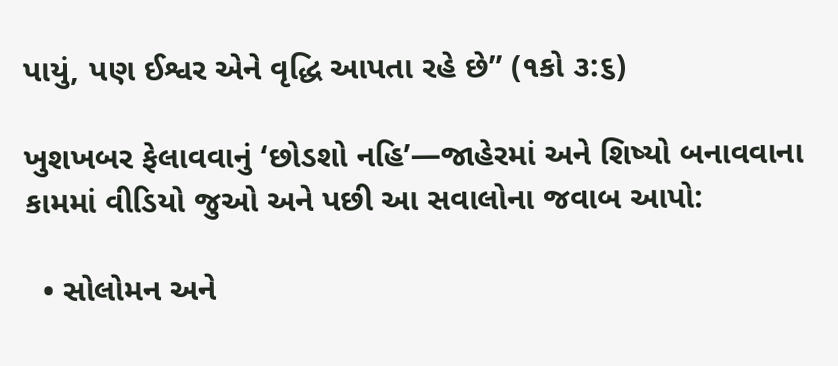પાયું, પણ ઈશ્વર એને વૃદ્ધિ આપતા રહે છે” (૧કો ૩:૬)

ખુશખબર ફેલાવવાનું ‘છોડશો નહિ’—જાહેરમાં અને શિષ્યો બનાવવાના કામમાં વીડિયો જુઓ અને પછી આ સવાલોના જવાબ આપો:

  • સોલોમન અને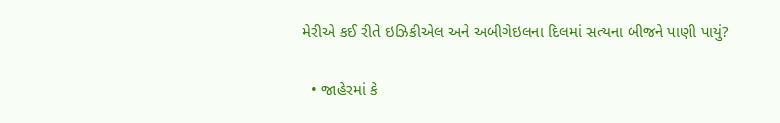મેરીએ કઈ રીતે ઇઝિકીએલ અને અબીગેઇલના દિલમાં સત્યના બીજને પાણી પાયું?

  • જાહેરમાં કે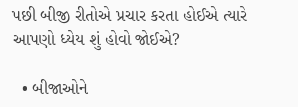પછી બીજી રીતોએ પ્રચાર કરતા હોઈએ ત્યારે આપણો ધ્યેય શું હોવો જોઈએ?

  • બીજાઓને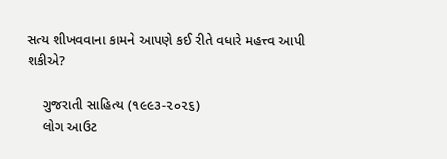સત્ય શીખવવાના કામને આપણે કઈ રીતે વધારે મહત્ત્વ આપી શકીએ?

    ગુજરાતી સાહિત્ય (૧૯૯૩-૨૦૨૬)
    લોગ આઉટ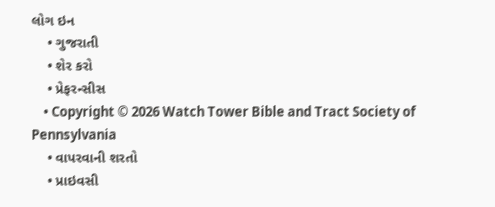લોગ ઇન
    • ગુજરાતી
    • શેર કરો
    • પ્રેફરન્સીસ
    • Copyright © 2026 Watch Tower Bible and Tract Society of Pennsylvania
    • વાપરવાની શરતો
    • પ્રાઇવસી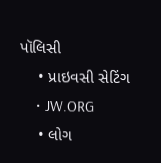પૉલિસી
    • પ્રાઇવસી સેટિંગ
    • JW.ORG
    • લોગ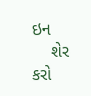ઇન
    શેર કરો